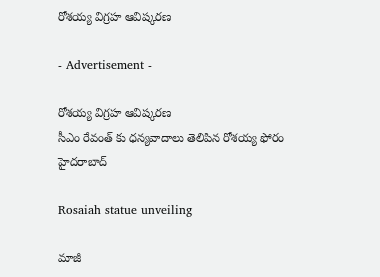రోశయ్య విగ్రహ ఆవిష్కరణ

- Advertisement -

రోశయ్య విగ్రహ ఆవిష్కరణ
సీఎం రేవంత్ కు ధన్యవాదాలు తెలిపిన రోశయ్య ఫోరం
హైదరాబాద్

Rosaiah statue unveiling

మాజీ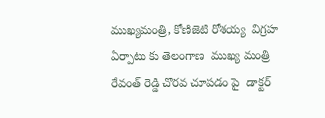ముఖ్యమంత్రి, కోణిజెటి రోశయ్య  విగ్రహ ఏర్పాటు కు తెలంగాణ  ముఖ్య మంత్రి రేవంత్ రెడ్డి చొరవ చూపడం పై  డాక్టర్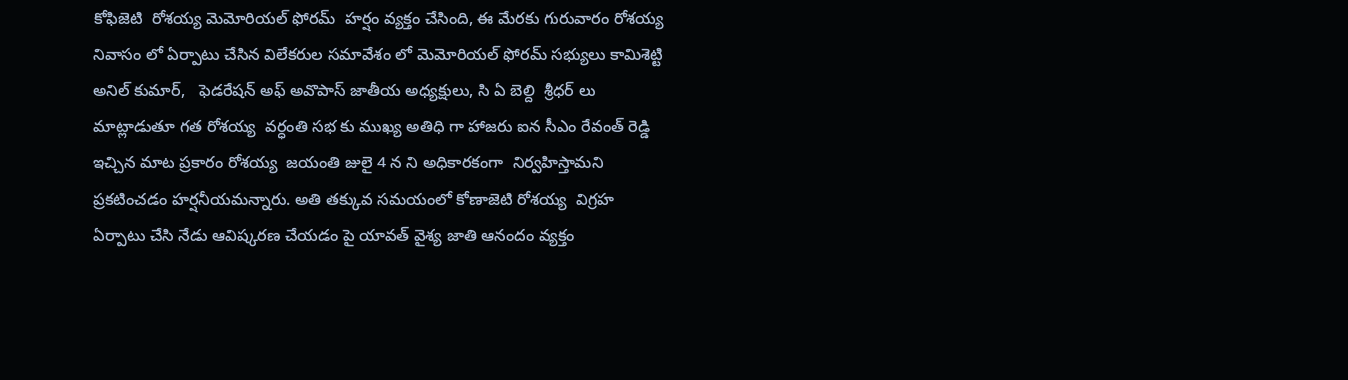కోఫిజెటి  రోశయ్య మెమోరియల్ ఫోరమ్  హర్షం వ్యక్తం చేసింది, ఈ మేరకు గురువారం రోశయ్య నివాసం లో ఏర్పాటు చేసిన విలేకరుల సమావేశం లో మెమోరియల్ ఫోరమ్ సభ్యులు కామిశెట్టి అనిల్ కుమార్,   ఫెడరేషన్ అఫ్ అవొపాస్ జాతీయ అధ్యక్షులు, సి ఏ బెల్ది  శ్రీధర్ లు మాట్లాడుతూ గత రోశయ్య  వర్ధంతి సభ కు ముఖ్య అతిధి గా హాజరు ఐన సీఎం రేవంత్ రెడ్డి ఇచ్చిన మాట ప్రకారం రోశయ్య  జయంతి జులై 4 న ని అధికారకంగా  నిర్వహిస్తామని ప్రకటించడం హర్షనీయమన్నారు. అతి తక్కువ సమయంలో కోణాజెటి రోశయ్య  విగ్రహ ఏర్పాటు చేసి నేడు ఆవిష్కరణ చేయడం పై యావత్ వైశ్య జాతి ఆనందం వ్యక్తం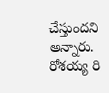చేస్తుందని అన్నారు.  రోశయ్య రి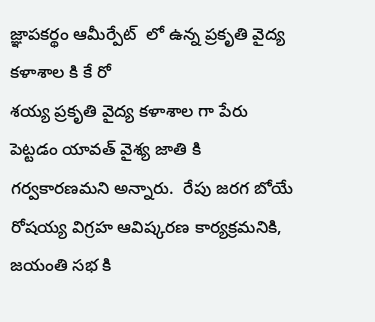జ్ఞాపకర్థం ఆమీర్పేట్  లో ఉన్న ప్రకృతి వైద్య కళాశాల కి కే రో
శయ్య ప్రకృతి వైద్య కళాశాల గా పేరు పెట్టడం యావత్ వైశ్య జాతి కి గర్వకారణమని అన్నారు.  రేపు జరగ బోయే రోషయ్య విగ్రహ ఆవిష్కరణ కార్యక్రమనికి, జయంతి సభ కి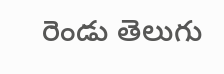రెండు తెలుగు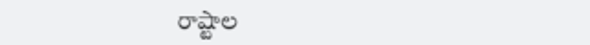రాష్టాల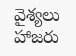వైశ్యలు హాజరు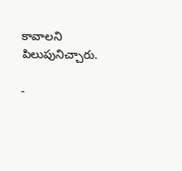కావాలని పిలుపునిచ్చారు.

-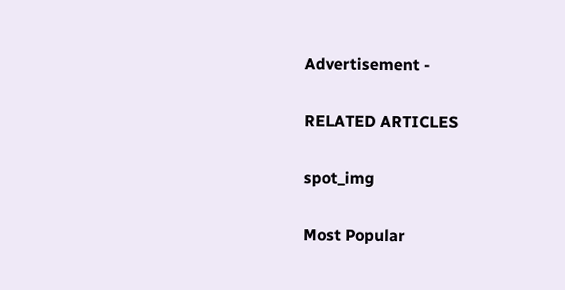Advertisement -

RELATED ARTICLES

spot_img

Most Popular